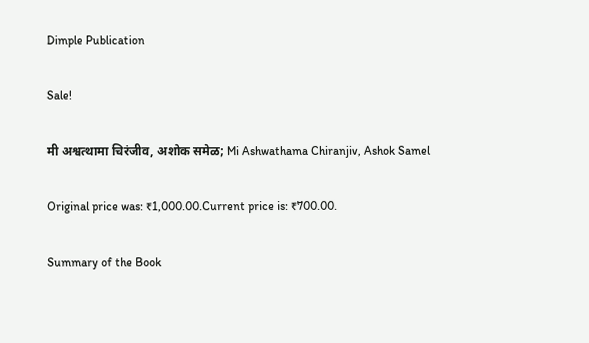Dimple Publication

Sale!

मी अश्वत्थामा चिरंजीव, अशोक समेळ; Mi Ashwathama Chiranjiv, Ashok Samel

Original price was: ₹1,000.00.Current price is: ₹700.00.

Summary of the Book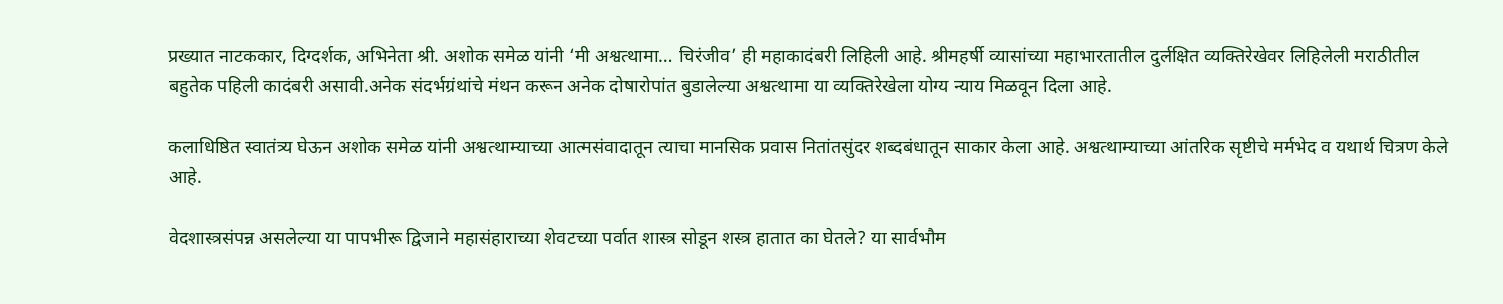प्रख्यात नाटककार, दिग्दर्शक, अभिनेता श्री. अशोक समेळ यांनी ‘मी अश्वत्थामा… चिरंजीव’ ही महाकादंबरी लिहिली आहे. श्रीमहर्षी व्यासांच्या महाभारतातील दुर्लक्षित व्यक्तिरेखेवर लिहिलेली मराठीतील बहुतेक पहिली कादंबरी असावी.अनेक संदर्भग्रंथांचे मंथन करून अनेक दोषारोपांत बुडालेल्या अश्वत्थामा या व्यक्तिरेखेला योग्य न्याय मिळवून दिला आहे.

कलाधिष्ठित स्वातंत्र्य घेऊन अशोक समेळ यांनी अश्वत्थाम्याच्या आत्मसंवादातून त्याचा मानसिक प्रवास नितांतसुंदर शब्दबंधातून साकार केला आहे. अश्वत्थाम्याच्या आंतरिक सृष्टीचे मर्मभेद व यथार्थ चित्रण केले आहे.

वेदशास्त्रसंपन्न असलेल्या या पापभीरू द्विजाने महासंहाराच्या शेवटच्या पर्वात शास्त्र सोडून शस्त्र हातात का घेतले? या सार्वभौम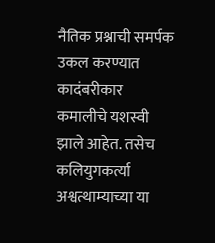नैतिक प्रश्नाची समर्पक उकल करण्यात कादंबरीकार कमालीचे यशस्वी झाले आहेत. तसेच कलियुगकर्त्या अश्वत्थाम्याच्या या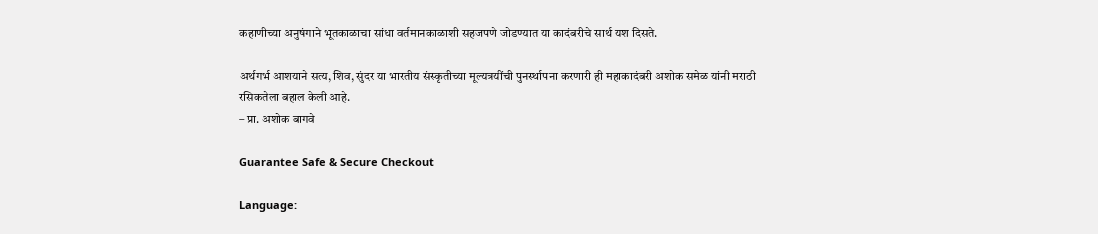कहाणीच्या अनुषंगाने भूतकाळाचा सांधा वर्तमानकाळाशी सहजपणे जोडण्यात या कादंबरीचे सार्थ यश दिसते.

अर्थगर्भ आशयाने सत्य, शिव, सुंदर या भारतीय संस्कृतीच्या मूल्यत्रयींची पुनर्स्थापना करणारी ही महाकादंबरी अशोक समेळ यांनी मराठी रसिकतेला बहाल केली आहे.
– प्रा. अशोक बागवे

Guarantee Safe & Secure Checkout

Language: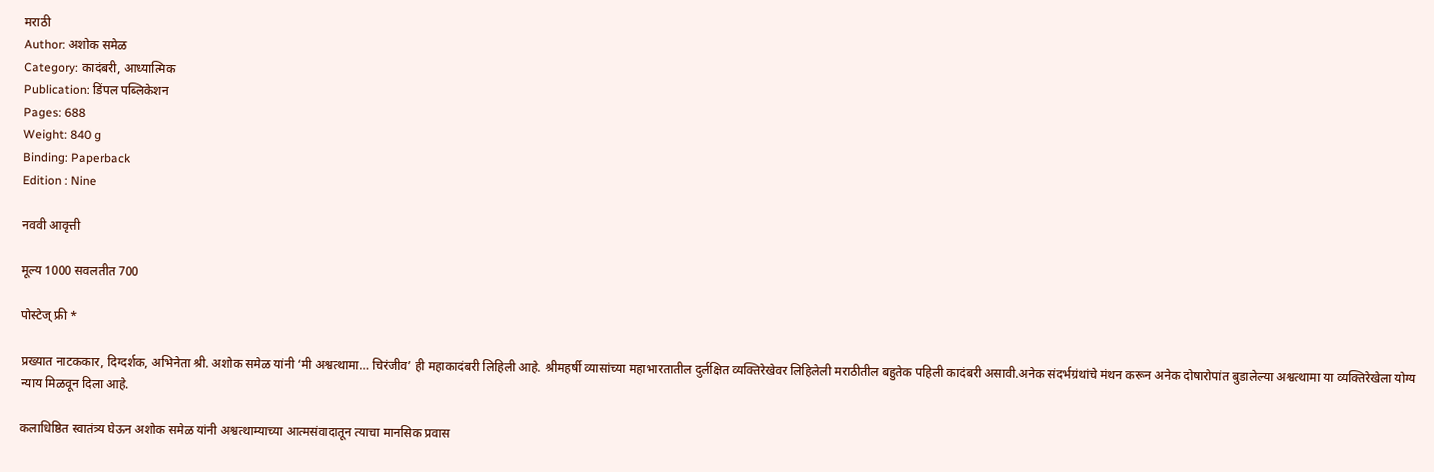मराठी
Author: अशोक समेळ
Category: कादंबरी, आध्यात्मिक
Publication: डिंपल पब्लिकेशन
Pages: 688
Weight: 840 g
Binding: Paperback
Edition : Nine

नववी आवृत्ती

मूल्य 1000 सवलतीत 700

पोस्टेज् फ्री *

प्रख्यात नाटककार, दिग्दर्शक, अभिनेता श्री. अशोक समेळ यांनी ‘मी अश्वत्थामा… चिरंजीव’ ही महाकादंबरी लिहिली आहे. श्रीमहर्षी व्यासांच्या महाभारतातील दुर्लक्षित व्यक्तिरेखेवर लिहिलेली मराठीतील बहुतेक पहिली कादंबरी असावी.अनेक संदर्भग्रंथांचे मंथन करून अनेक दोषारोपांत बुडालेल्या अश्वत्थामा या व्यक्तिरेखेला योग्य न्याय मिळवून दिला आहे.

कलाधिष्ठित स्वातंत्र्य घेऊन अशोक समेळ यांनी अश्वत्थाम्याच्या आत्मसंवादातून त्याचा मानसिक प्रवास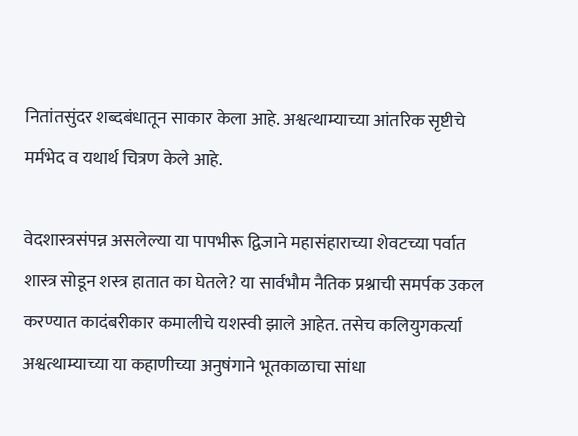नितांतसुंदर शब्दबंधातून साकार केला आहे. अश्वत्थाम्याच्या आंतरिक सृष्टीचे मर्मभेद व यथार्थ चित्रण केले आहे.

वेदशास्त्रसंपन्न असलेल्या या पापभीरू द्विजाने महासंहाराच्या शेवटच्या पर्वात शास्त्र सोडून शस्त्र हातात का घेतले? या सार्वभौम नैतिक प्रश्नाची समर्पक उकल करण्यात कादंबरीकार कमालीचे यशस्वी झाले आहेत. तसेच कलियुगकर्त्या अश्वत्थाम्याच्या या कहाणीच्या अनुषंगाने भूतकाळाचा सांधा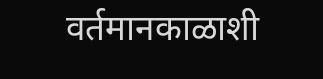वर्तमानकाळाशी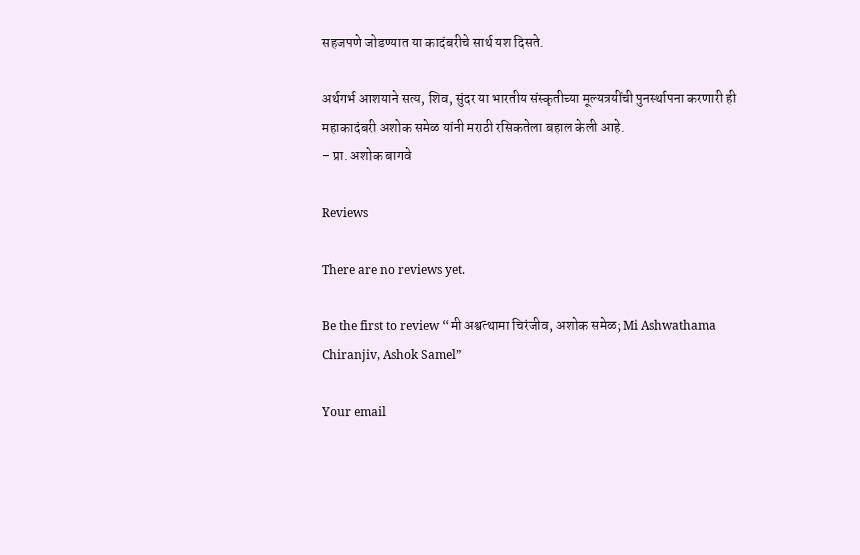सहजपणे जोडण्यात या कादंबरीचे सार्थ यश दिसते.

अर्थगर्भ आशयाने सत्य, शिव, सुंदर या भारतीय संस्कृतीच्या मूल्यत्रयींची पुनर्स्थापना करणारी ही महाकादंबरी अशोक समेळ यांनी मराठी रसिकतेला बहाल केली आहे.
– प्रा. अशोक बागवे

Reviews

There are no reviews yet.

Be the first to review “मी अश्वत्थामा चिरंजीव, अशोक समेळ; Mi Ashwathama Chiranjiv, Ashok Samel”

Your email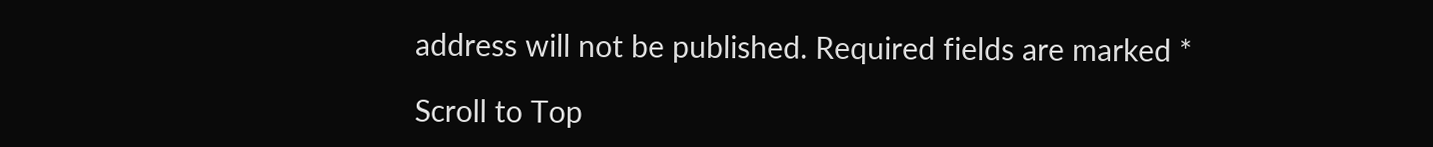address will not be published. Required fields are marked *

Scroll to Top